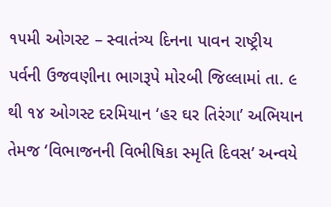૧૫મી ઓગસ્ટ – સ્વાતંત્ર્ય દિનના પાવન રાષ્ટ્રીય પર્વની ઉજવણીના ભાગરૂપે મોરબી જિલ્લામાં તા. ૯ થી ૧૪ ઓગસ્ટ દરમિયાન ‘હર ઘર તિરંગા’ અભિયાન તેમજ ‘વિભાજનની વિભીષિકા સ્મૃતિ દિવસ’ અન્વયે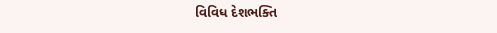વિવિધ દેશભક્તિ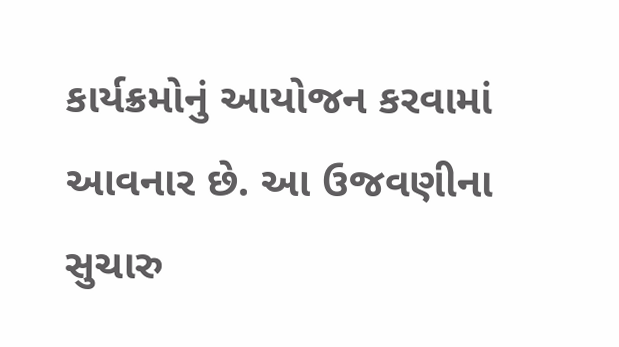કાર્યક્રમોનું આયોજન કરવામાં આવનાર છે. આ ઉજવણીના સુચારુ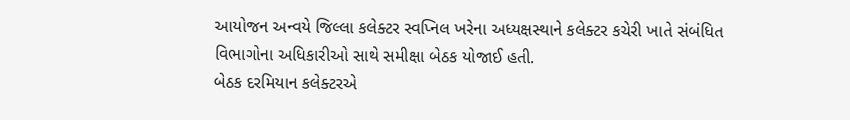આયોજન અન્વયે જિલ્લા કલેક્ટર સ્વપ્નિલ ખરેના અધ્યક્ષસ્થાને કલેક્ટર કચેરી ખાતે સંબંધિત વિભાગોના અધિકારીઓ સાથે સમીક્ષા બેઠક યોજાઈ હતી.
બેઠક દરમિયાન કલેક્ટરએ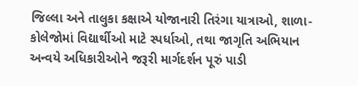જિલ્લા અને તાલુકા કક્ષાએ યોજાનારી તિરંગા યાત્રાઓ, શાળા-કોલેજોમાં વિદ્યાર્થીઓ માટે સ્પર્ધાઓ, તથા જાગૃતિ અભિયાન અન્વયે અધિકારીઓને જરૂરી માર્ગદર્શન પૂરું પાડી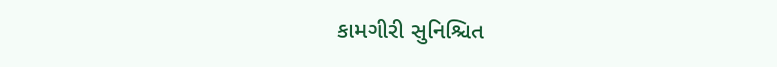કામગીરી સુનિશ્ચિત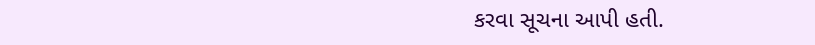કરવા સૂચના આપી હતી.